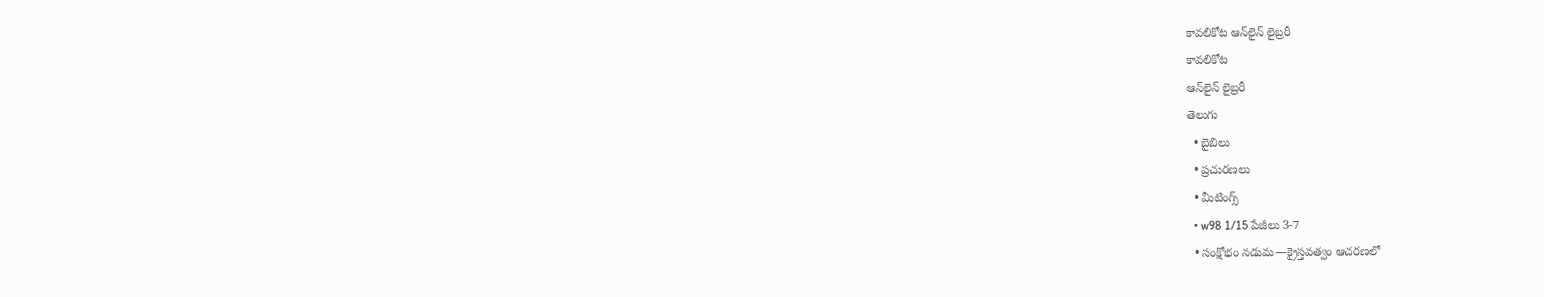కావలికోట ఆన్‌లైన్‌ లైబ్రరీ
కావలికోట
ఆన్‌లైన్‌ లైబ్రరీ
తెలుగు
  • బైబిలు
  • ప్రచురణలు
  • మీటింగ్స్‌
  • w98 1/15 పేజీలు 3-7
  • సంక్షోభం నడుమ—క్రైస్తవత్వం ఆచరణలో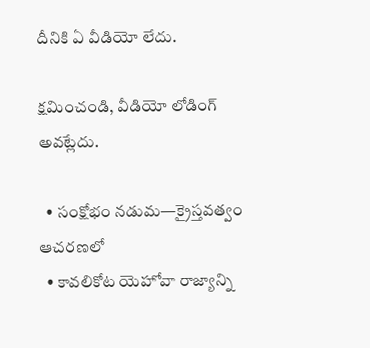దీనికి ఏ వీడియో లేదు.

క్షమించండి, వీడియో లోడింగ్‌ అవట్లేదు.

  • సంక్షోభం నడుమ—క్రైస్తవత్వం ఆచరణలో
  • కావలికోట యెహోవా రాజ్యాన్ని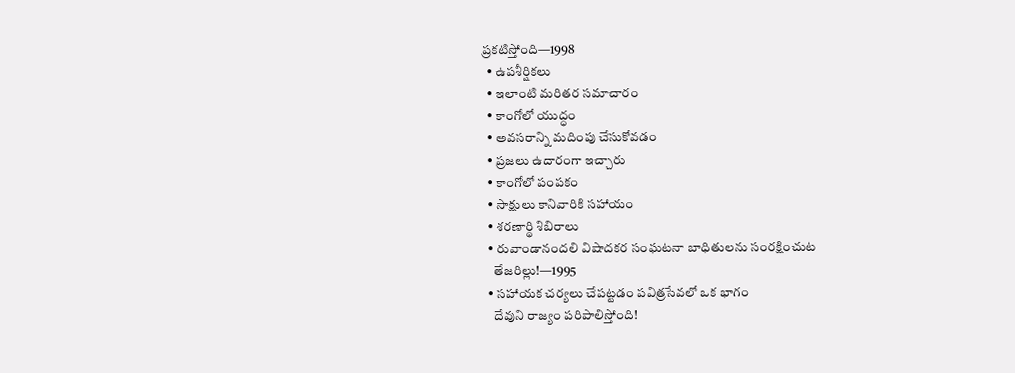ప్రకటిస్తోంది—1998
  • ఉపశీర్షికలు
  • ఇలాంటి మరితర సమాచారం
  • కాంగోలో యుద్ధం
  • అవసరాన్ని మదింపు చేసుకోవడం
  • ప్రజలు ఉదారంగా ఇచ్చారు
  • కాంగోలో పంపకం
  • సాక్షులు కానివారికి సహాయం
  • శరణార్థి శిబిరాలు
  • రువాండానందలి విషాదకర సంఘటనా బాధితులను సంరక్షించుట
    తేజరిల్లు!—1995
  • సహాయక చర్యలు చేపట్టడం పవిత్రసేవలో ఒక భాగం
    దేవుని రాజ్యం పరిపాలిస్తోంది!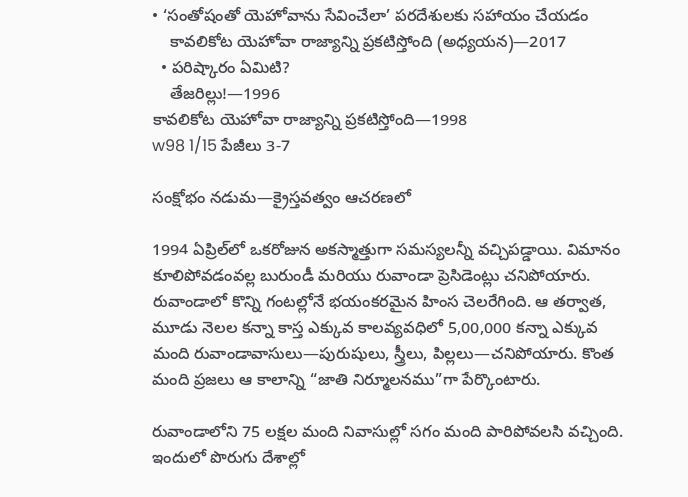• ‘సంతోషంతో యెహోవాను సేవించేలా’ పరదేశులకు సహాయం చేయడం
    కావలికోట యెహోవా రాజ్యాన్ని ప్రకటిస్తోంది (అధ్యయన)—2017
  • పరిష్కారం ఏమిటి?
    తేజరిల్లు!—1996
కావలికోట యెహోవా రాజ్యాన్ని ప్రకటిస్తోంది—1998
w98 1/15 పేజీలు 3-7

సంక్షోభం నడుమ—క్రైస్తవత్వం ఆచరణలో

1994 ఏప్రిల్‌లో ఒకరోజున అకస్మాత్తుగా సమస్యలన్నీ వచ్చిపడ్డాయి. విమానం కూలిపోవడంవల్ల బురుండీ మరియు రువాండా ప్రెసిడెంట్లు చనిపోయారు. రువాండాలో కొన్ని గంటల్లోనే భయంకరమైన హింస చెలరేగింది. ఆ తర్వాత, మూడు నెలల కన్నా కాస్త ఎక్కువ కాలవ్యవధిలో 5,00,000 కన్నా ఎక్కువ మంది రువాండావాసులు—పురుషులు, స్త్రీలు, పిల్లలు—చనిపోయారు. కొంత మంది ప్రజలు ఆ కాలాన్ని “జాతి నిర్మూలనము”గా పేర్కొంటారు.

రువాండాలోని 75 లక్షల మంది నివాసుల్లో సగం మంది పారిపోవలసి వచ్చింది. ఇందులో పొరుగు దేశాల్లో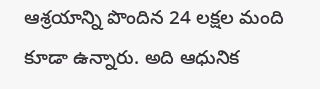ఆశ్రయాన్ని పొందిన 24 లక్షల మంది కూడా ఉన్నారు. అది ఆధునిక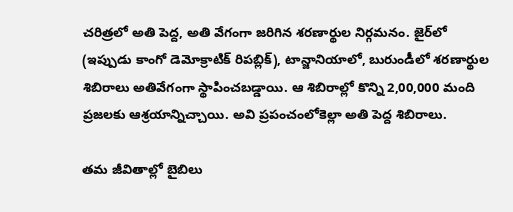చరిత్రలో అతి పెద్ద, అతి వేగంగా జరిగిన శరణార్థుల నిర్గమనం. జైర్‌లో (ఇప్పుడు కాంగో డెమోక్రాటిక్‌ రిపబ్లిక్‌), టాన్జానియాలో, బురుండీలో శరణార్థుల శిబిరాలు అతివేగంగా స్థాపించబడ్డాయి. ఆ శిబిరాల్లో కొన్ని 2,00,000 మంది ప్రజలకు ఆశ్రయాన్నిచ్చాయి. అవి ప్రపంచంలోకెల్లా అతి పెద్ద శిబిరాలు.

తమ జీవితాల్లో బైబిలు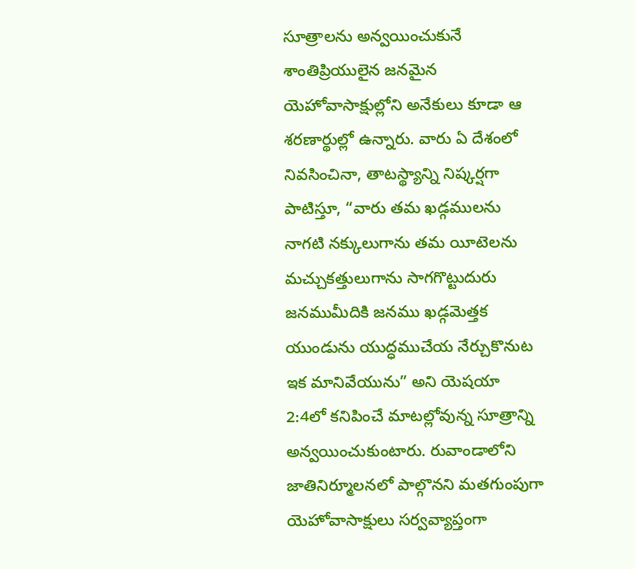సూత్రాలను అన్వయించుకునే శాంతిప్రియులైన జనమైన యెహోవాసాక్షుల్లోని అనేకులు కూడా ఆ శరణార్థుల్లో ఉన్నారు. వారు ఏ దేశంలో నివసించినా, తాటస్థ్యాన్ని నిష్కర్షగా పాటిస్తూ, “వారు తమ ఖడ్గములను నాగటి నక్కులుగాను తమ యీటెలను మచ్చుకత్తులుగాను సాగగొట్టుదురు జనముమీదికి జనము ఖడ్గమెత్తక యుండును యుద్ధముచేయ నేర్చుకొనుట ఇక మానివేయును” అని యెషయా 2:4లో కనిపించే మాటల్లోవున్న సూత్రాన్ని అన్వయించుకుంటారు. రువాండాలోని జాతినిర్మూలనలో పాల్గొనని మతగుంపుగా యెహోవాసాక్షులు సర్వవ్యాప్తంగా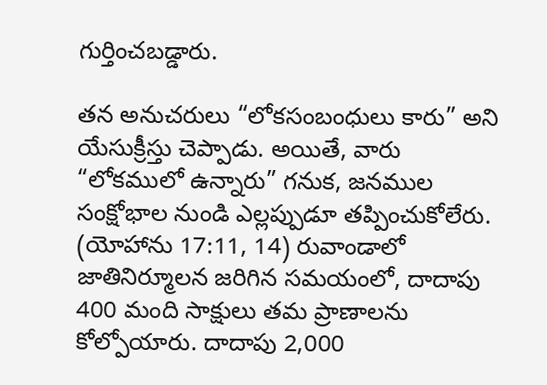గుర్తించబడ్డారు.

తన అనుచరులు “లోకసంబంధులు కారు” అని యేసుక్రీస్తు చెప్పాడు. అయితే, వారు “లోకములో ఉన్నారు” గనుక, జనముల సంక్షోభాల నుండి ఎల్లప్పుడూ తప్పించుకోలేరు. (యోహాను 17:11, 14) రువాండాలో జాతినిర్మూలన జరిగిన సమయంలో, దాదాపు 400 మంది సాక్షులు తమ ప్రాణాలను కోల్పోయారు. దాదాపు 2,000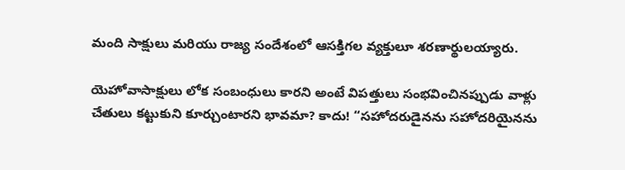మంది సాక్షులు మరియు రాజ్య సందేశంలో ఆసక్తిగల వ్యక్తులూ శరణార్థులయ్యారు.

యెహోవాసాక్షులు లోక సంబంధులు కారని అంటే విపత్తులు సంభవించినప్పుడు వాళ్లు చేతులు కట్టుకుని కూర్చుంటారని భావమా? కాదు! “సహోదరుడైనను సహోదరియైనను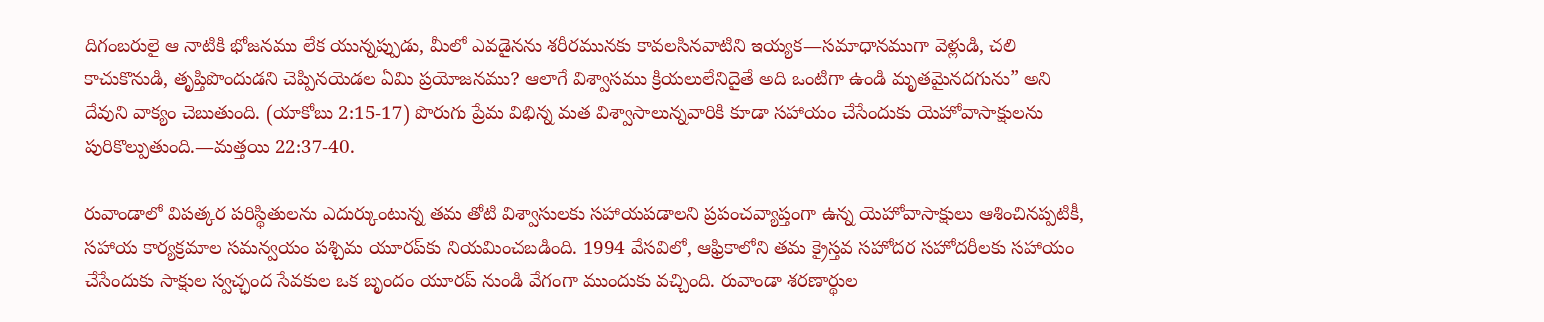దిగంబరులై ఆ నాటికి భోజనము లేక యున్నప్పుడు, మీలో ఎవడైనను శరీరమునకు కావలసినవాటిని ఇయ్యక—సమాధానముగా వెళ్లుడి, చలి కాచుకొనుడి, తృప్తిపొందుడని చెప్పినయెడల ఏమి ప్రయోజనము? ఆలాగే విశ్వాసము క్రియలులేనిదైతే అది ఒంటిగా ఉండి మృతమైనదగును” అని దేవుని వాక్యం చెబుతుంది. (యాకోబు 2:15-17) పొరుగు ప్రేమ విభిన్న మత విశ్వాసాలున్నవారికి కూడా సహాయం చేసేందుకు యెహోవాసాక్షులను పురికొల్పుతుంది.—మత్తయి 22:37-40.

రువాండాలో విపత్కర పరిస్థితులను ఎదుర్కుంటున్న తమ తోటి విశ్వాసులకు సహాయపడాలని ప్రపంచవ్యాప్తంగా ఉన్న యెహోవాసాక్షులు ఆశించినప్పటికీ, సహాయ కార్యక్రమాల సమన్వయం పశ్చిమ యూరప్‌కు నియమించబడింది. 1994 వేసవిలో, ఆఫ్రికాలోని తమ క్రైస్తవ సహోదర సహోదరీలకు సహాయం చేసేందుకు సాక్షుల స్వచ్ఛంద సేవకుల ఒక బృందం యూరప్‌ నుండి వేగంగా ముందుకు వచ్చింది. రువాండా శరణార్థుల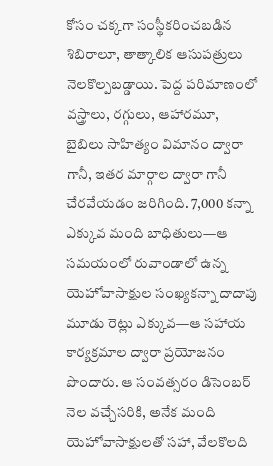కోసం చక్కగా సంస్థీకరించబడిన శిబిరాలూ, తాత్కాలిక ఆసుపత్రులు నెలకొల్పబడ్డాయి. పెద్ద పరిమాణంలో వస్త్రాలు, రగ్గులు, ఆహారమూ, బైబిలు సాహిత్యం విమానం ద్వారా గానీ, ఇతర మార్గాల ద్వారా గానీ చేరవేయడం జరిగింది. 7,000 కన్నా ఎక్కువ మంది బాధితులు—ఆ సమయంలో రువాండాలో ఉన్న యెహోవాసాక్షుల సంఖ్యకన్నా దాదాపు మూడు రెట్లు ఎక్కువ—ఆ సహాయ కార్యక్రమాల ద్వారా ప్రయోజనం పొందారు. ఆ సంవత్సరం డిసెంబర్‌ నెల వచ్చేసరికి, అనేక మంది యెహోవాసాక్షులతో సహా, వేలకొలది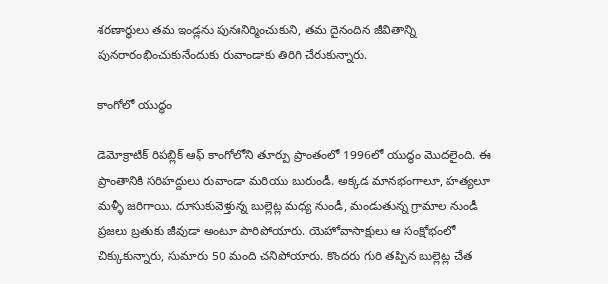శరణార్థులు తమ ఇండ్లను పునఃనిర్మించుకుని, తమ దైనందిన జీవితాన్ని పునరారంభించుకునేందుకు రువాండాకు తిరిగి చేరుకున్నారు.

కాంగోలో యుద్ధం

డెమోక్రాటిక్‌ రిపబ్లిక్‌ ఆఫ్‌ కాంగోలోని తూర్పు ప్రాంతంలో 1996లో యుద్ధం మొదలైంది. ఈ ప్రాంతానికి సరిహద్దులు రువాండా మరియు బురుండీ. అక్కడ మానభంగాలూ, హత్యలూ మళ్ళీ జరిగాయి. దూసుకువెళ్తున్న బుల్లెట్ల మధ్య నుండీ, మండుతున్న గ్రామాల నుండీ ప్రజలు బ్రతుకు జీవుడా అంటూ పారిపోయారు. యెహోవాసాక్షులు ఆ సంక్షోభంలో చిక్కుకున్నారు, సుమారు 50 మంది చనిపోయారు. కొందరు గురి తప్పిన బుల్లెట్ల చేత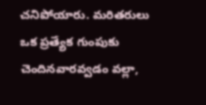చనిపోయారు. మరితరులు ఒక ప్రత్యేక గుంపుకు చెందినవారవ్వడం వల్లా,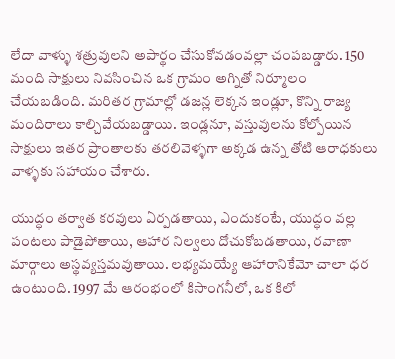లేదా వాళ్ళు శత్రువులని అపార్థం చేసుకోవడంవల్లా చంపబడ్డారు. 150 మంది సాక్షులు నివసించిన ఒక గ్రామం అగ్నితో నిర్మూలం చేయబడింది. మరితర గ్రామాల్లో డజన్ల లెక్కన ఇండ్లూ, కొన్ని రాజ్య మందిరాలు కాల్చివేయబడ్డాయి. ఇండ్లనూ, వస్తువులను కోల్పోయిన సాక్షులు ఇతర ప్రాంతాలకు తరలివెళ్ళగా అక్కడ ఉన్న తోటి ఆరాధకులు వాళ్ళకు సహాయం చేశారు.

యుద్ధం తర్వాత కరవులు ఏర్పడతాయి, ఎందుకంటే, యుద్ధం వల్ల పంటలు పాడైపోతాయి, ఆహార నిల్వలు దోచుకోబడతాయి, రవాణా మార్గాలు అస్థవ్యస్తమవుతాయి. లభ్యమయ్యే ఆహారానికేమో చాలా ధర ఉంటుంది. 1997 మే ఆరంభంలో కిసాంగనీలో, ఒక కిలో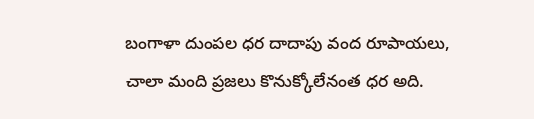బంగాళా దుంపల ధర దాదాపు వంద రూపాయలు, చాలా మంది ప్రజలు కొనుక్కోలేనంత ధర అది.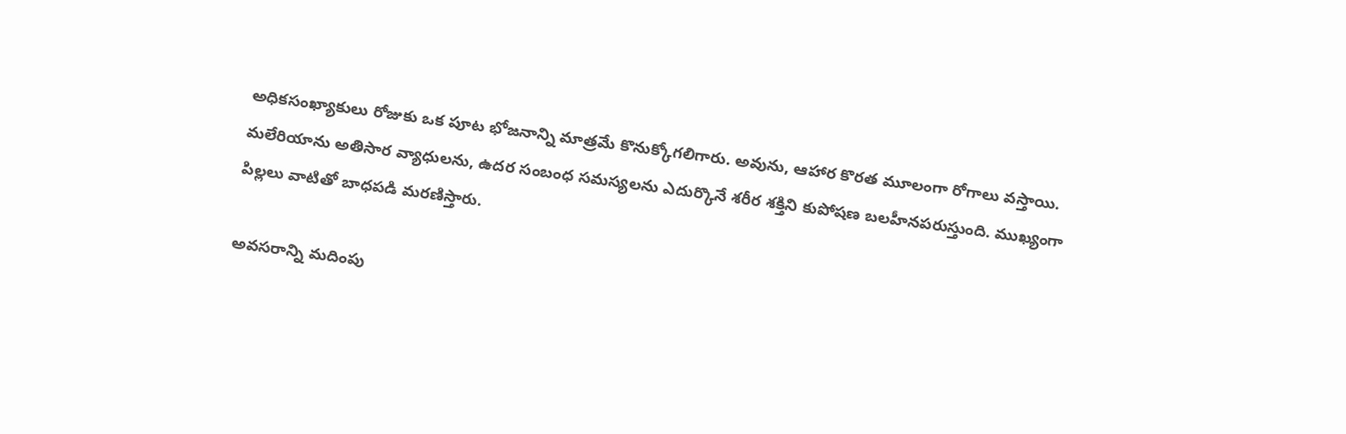అధికసంఖ్యాకులు రోజుకు ఒక పూట భోజనాన్ని మాత్రమే కొనుక్కోగలిగారు. అవును, ఆహార కొరత మూలంగా రోగాలు వస్తాయి. మలేరియాను అతిసార వ్యాధులను, ఉదర సంబంధ సమస్యలను ఎదుర్కొనే శరీర శక్తిని కుపోషణ బలహీనపరుస్తుంది. ముఖ్యంగా పిల్లలు వాటితో బాధపడి మరణిస్తారు.

అవసరాన్ని మదింపు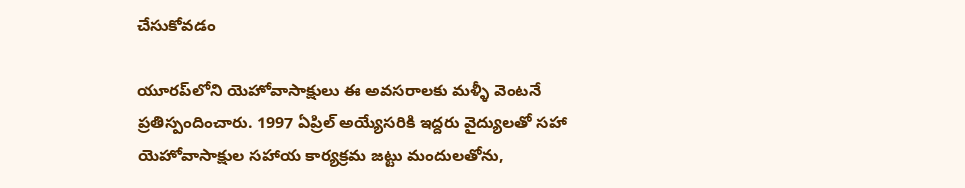చేసుకోవడం

యూరప్‌లోని యెహోవాసాక్షులు ఈ అవసరాలకు మళ్ళీ వెంటనే ప్రతిస్పందించారు. 1997 ఏప్రిల్‌ అయ్యేసరికి ఇద్దరు వైద్యులతో సహా యెహోవాసాక్షుల సహాయ కార్యక్రమ జట్టు మందులతోను,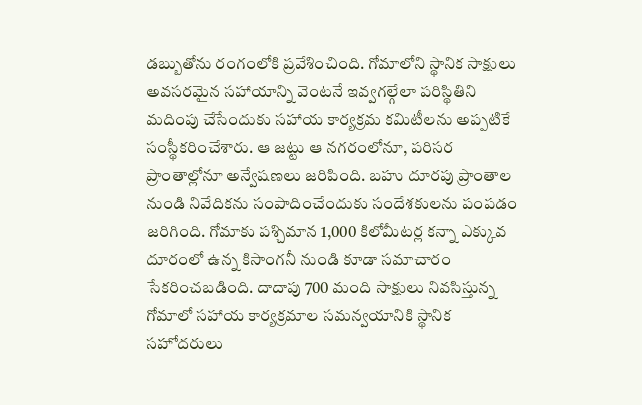డబ్బుతోను రంగంలోకి ప్రవేశించింది. గోమాలోని స్థానిక సాక్షులు అవసరమైన సహాయాన్ని వెంటనే ఇవ్వగల్గేలా పరిస్థితిని మదింపు చేసేందుకు సహాయ కార్యక్రమ కమిటీలను అప్పటికే సంస్థీకరించేశారు. ఆ జట్టు ఆ నగరంలోనూ, పరిసర ప్రాంతాల్లోనూ అన్వేషణలు జరిపింది. బహు దూరపు ప్రాంతాల నుండి నివేదికను సంపాదించేందుకు సందేశకులను పంపడం జరిగింది. గోమాకు పశ్చిమాన 1,000 కిలోమీటర్ల కన్నా ఎక్కువ దూరంలో ఉన్న కిసాంగనీ నుండి కూడా సమాచారం సేకరించబడింది. దాదాపు 700 మంది సాక్షులు నివసిస్తున్న గోమాలో సహాయ కార్యక్రమాల సమన్వయానికి స్థానిక సహోదరులు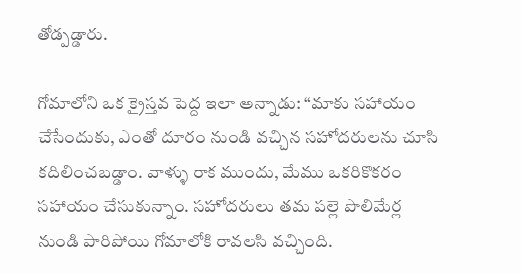తోడ్పడ్డారు.

గోమాలోని ఒక క్రైస్తవ పెద్ద ఇలా అన్నాడు: “మాకు సహాయం చేసేందుకు, ఎంతో దూరం నుండి వచ్చిన సహోదరులను చూసి కదిలించబడ్డాం. వాళ్ళు రాక ముందు, మేము ఒకరికొకరం సహాయం చేసుకున్నాం. సహోదరులు తమ పల్లె పొలిమేర్ల నుండి పారిపోయి గోమాలోకి రావలసి వచ్చింది.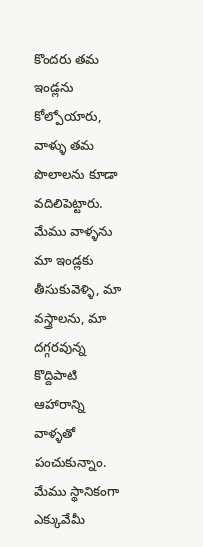కొందరు తమ ఇండ్లను కోల్పోయారు, వాళ్ళు తమ పొలాలను కూడా వదిలిపెట్టారు. మేము వాళ్ళను మా ఇండ్లకు తీసుకువెళ్ళి, మా వస్త్రాలను, మా దగ్గరవున్న కొద్దిపాటి ఆహారాన్ని వాళ్ళతో పంచుకున్నాం. మేము స్థానికంగా ఎక్కువేమీ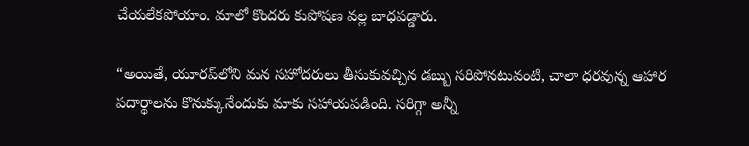చేయలేకపోయాం. మాలో కొందరు కుపోషణ వల్ల బాధపడ్డారు.

“అయితే, యూరప్‌లోని మన సహోదరులు తీసుకువచ్చిన డబ్బు సరిపోనటువంటి, చాలా ధరవున్న ఆహార పదార్థాలను కొనుక్కునేందుకు మాకు సహాయపడింది. సరిగ్గా అన్నీ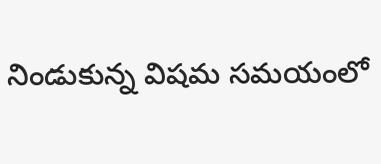నిండుకున్న విషమ సమయంలో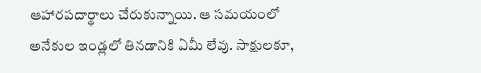ఆహారపదార్థాలు చేరుకున్నాయి. ఆ సమయంలో అనేకుల ఇండ్లలో తినడానికి ఏమీ లేవు. సాక్షులకూ,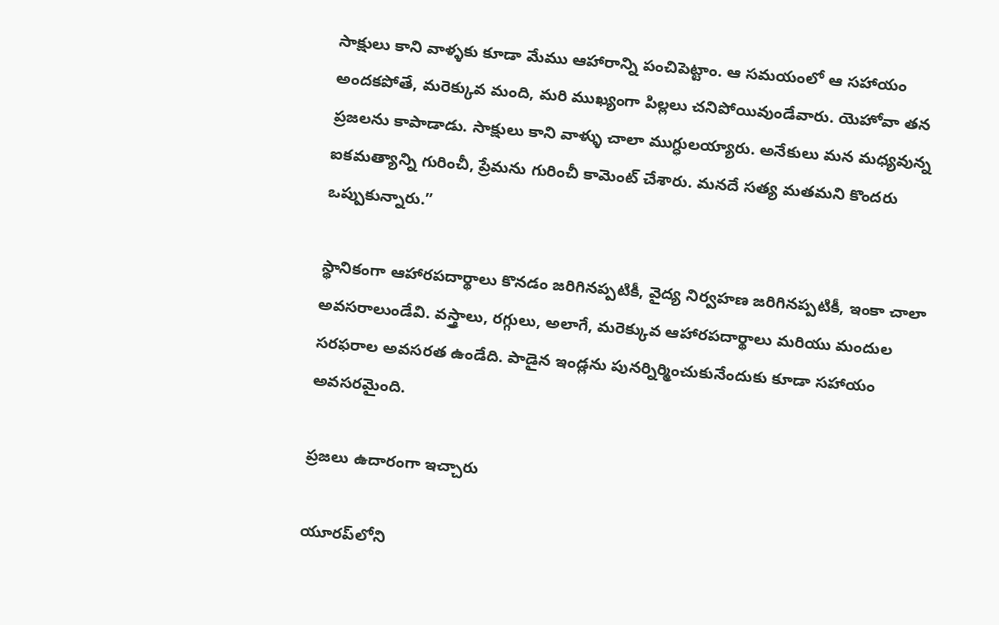సాక్షులు కాని వాళ్ళకు కూడా మేము ఆహారాన్ని పంచిపెట్టాం. ఆ సమయంలో ఆ సహాయం అందకపోతే, మరెక్కువ మంది, మరి ముఖ్యంగా పిల్లలు చనిపోయివుండేవారు. యెహోవా తన ప్రజలను కాపాడాడు. సాక్షులు కాని వాళ్ళు చాలా ముగ్ధులయ్యారు. అనేకులు మన మధ్యవున్న ఐకమత్యాన్ని గురించీ, ప్రేమను గురించీ కామెంట్‌ చేశారు. మనదే సత్య మతమని కొందరు ఒప్పుకున్నారు.”

స్థానికంగా ఆహారపదార్థాలు కొనడం జరిగినప్పటికీ, వైద్య నిర్వహణ జరిగినప్పటికీ, ఇంకా చాలా అవసరాలుండేవి. వస్త్రాలు, రగ్గులు, అలాగే, మరెక్కువ ఆహారపదార్థాలు మరియు మందుల సరఫరాల అవసరత ఉండేది. పాడైన ఇండ్లను పునర్నిర్మించుకునేందుకు కూడా సహాయం అవసరమైంది.

ప్రజలు ఉదారంగా ఇచ్చారు

యూరప్‌లోని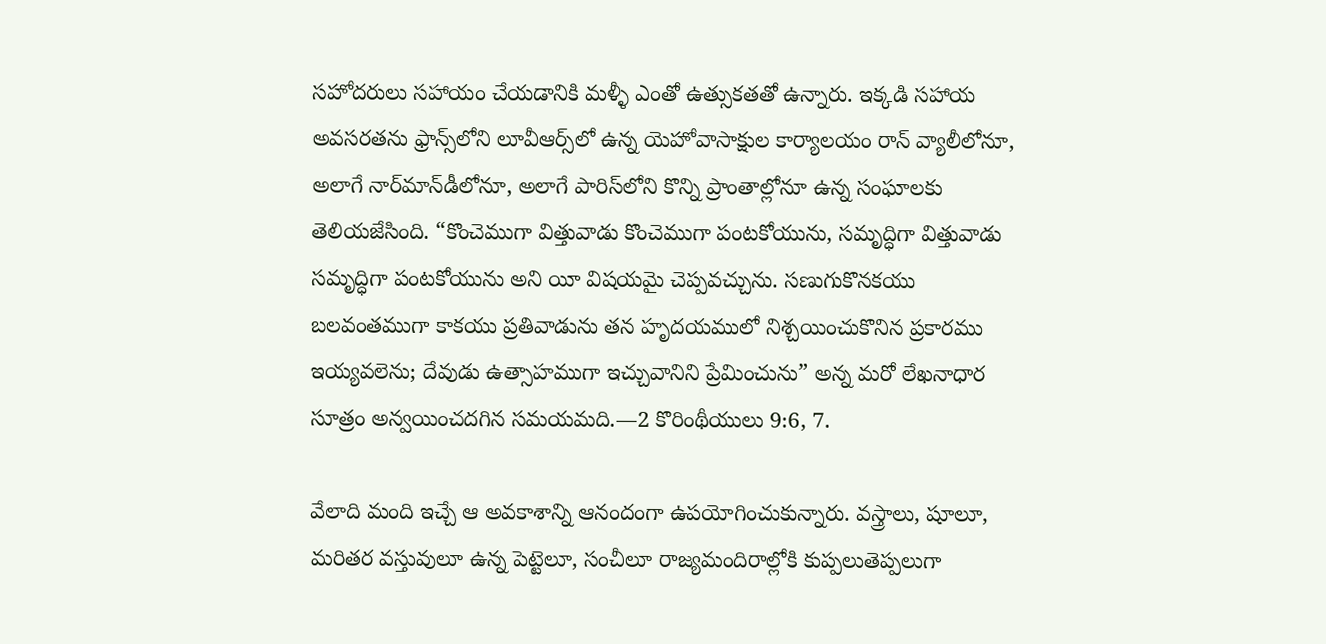సహోదరులు సహాయం చేయడానికి మళ్ళీ ఎంతో ఉత్సుకతతో ఉన్నారు. ఇక్కడి సహాయ అవసరతను ఫ్రాన్స్‌లోని లూవీఆర్స్‌లో ఉన్న యెహోవాసాక్షుల కార్యాలయం రాన్‌ వ్యాలీలోనూ, అలాగే నార్‌మాన్‌డీలోనూ, అలాగే పారిస్‌లోని కొన్ని ప్రాంతాల్లోనూ ఉన్న సంఘాలకు తెలియజేసింది. “కొంచెముగా విత్తువాడు కొంచెముగా పంటకోయును, సమృద్ధిగా విత్తువాడు సమృద్ధిగా పంటకోయును అని యీ విషయమై చెప్పవచ్చును. సణుగుకొనకయు బలవంతముగా కాకయు ప్రతివాడును తన హృదయములో నిశ్చయించుకొనిన ప్రకారము ఇయ్యవలెను; దేవుడు ఉత్సాహముగా ఇచ్చువానిని ప్రేమించును” అన్న మరో లేఖనాధార సూత్రం అన్వయించదగిన సమయమది.—2 కొరింథీయులు 9:6, 7.

వేలాది మంది ఇచ్చే ఆ అవకాశాన్ని ఆనందంగా ఉపయోగించుకున్నారు. వస్త్రాలు, షూలూ, మరితర వస్తువులూ ఉన్న పెట్టెలూ, సంచీలూ రాజ్యమందిరాల్లోకి కుప్పలుతెప్పలుగా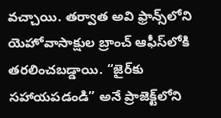వచ్చాయి. తర్వాత అవి ఫ్రాన్స్‌లోని యెహోవాసాక్షుల బ్రాంచ్‌ ఆఫీస్‌లోకి తరలించబడ్డాయి. “జైర్‌కు సహాయపడండి” అనే ప్రాజెక్ట్‌లోని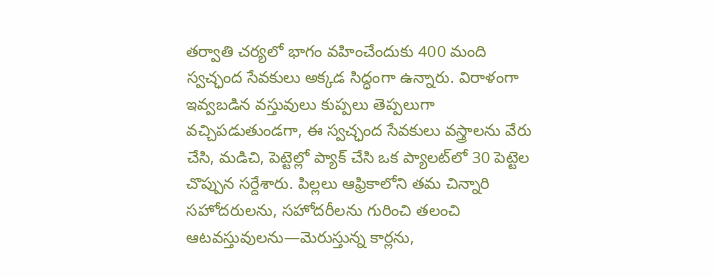తర్వాతి చర్యలో భాగం వహించేందుకు 400 మంది స్వచ్ఛంద సేవకులు అక్కడ సిద్ధంగా ఉన్నారు. విరాళంగా ఇవ్వబడిన వస్తువులు కుప్పలు తెప్పలుగా వచ్చిపడుతుండగా, ఈ స్వచ్ఛంద సేవకులు వస్త్రాలను వేరు చేసి, మడిచి, పెట్టెల్లో ప్యాక్‌ చేసి ఒక ప్యాలట్‌లో 30 పెట్టెల చొప్పున సర్దేశారు. పిల్లలు ఆఫ్రికాలోని తమ చిన్నారి సహోదరులను, సహోదరీలను గురించి తలంచి ఆటవస్తువులను—మెరుస్తున్న కార్లను,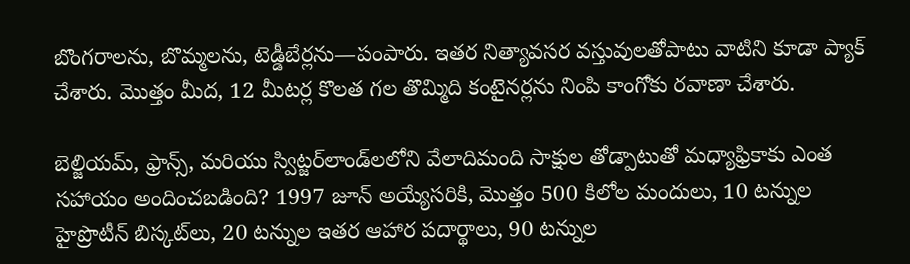బొంగరాలను, బొమ్మలను, టెడ్డీబేర్లను—పంపారు. ఇతర నిత్యావసర వస్తువులతోపాటు వాటిని కూడా ప్యాక్‌ చేశారు. మొత్తం మీద, 12 మీటర్ల కొలత గల తొమ్మిది కంటైనర్లను నింపి కాంగోకు రవాణా చేశారు.

బెల్జియమ్‌, ఫ్రాన్స్‌, మరియు స్విట్జర్‌లాండ్‌లలోని వేలాదిమంది సాక్షుల తోడ్పాటుతో మధ్యాఫ్రికాకు ఎంత సహాయం అందించబడింది? 1997 జూన్‌ అయ్యేసరికి, మొత్తం 500 కిలోల మందులు, 10 టన్నుల హైప్రొటీన్‌ బిస్కట్‌లు, 20 టన్నుల ఇతర ఆహార పదార్థాలు, 90 టన్నుల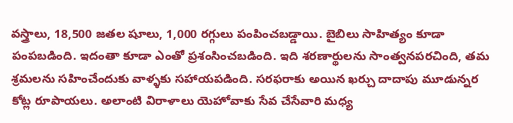వస్త్రాలు, 18,500 జతల షూలు, 1,000 రగ్గులు పంపించబడ్డాయి. బైబిలు సాహిత్యం కూడా పంపబడింది. ఇదంతా కూడా ఎంతో ప్రశంసించబడింది. ఇది శరణార్థులను సాంత్వనపరచింది, తమ శ్రమలను సహించేందుకు వాళ్ళకు సహాయపడింది. సరఫరాకు అయిన ఖర్చు దాదాపు మూడున్నర కోట్ల రూపాయలు. అలాంటి విరాళాలు యెహోవాకు సేవ చేసేవారి మధ్య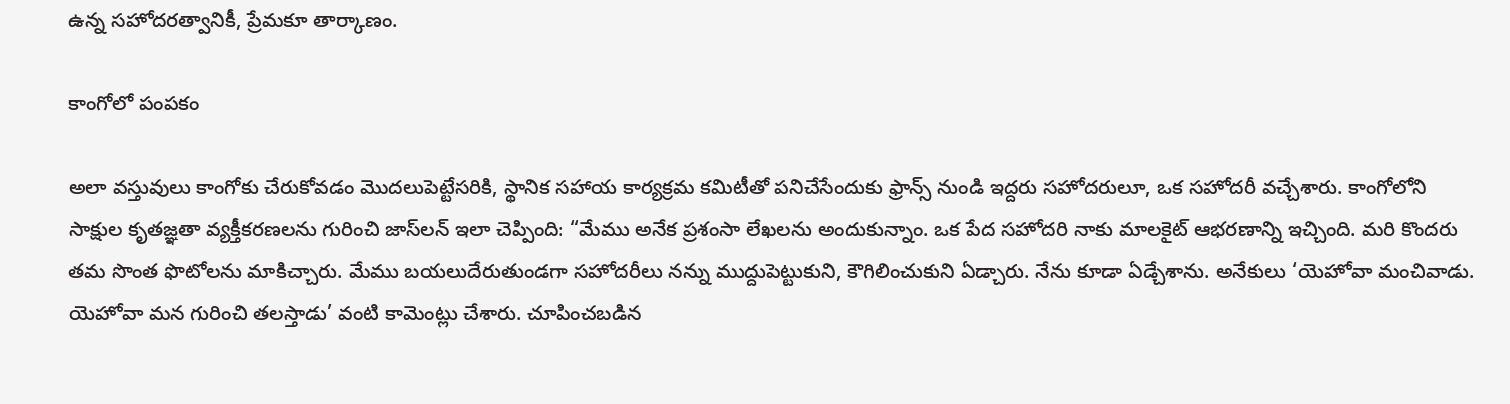ఉన్న సహోదరత్వానికీ, ప్రేమకూ తార్కాణం.

కాంగోలో పంపకం

అలా వస్తువులు కాంగోకు చేరుకోవడం మొదలుపెట్టేసరికి, స్థానిక సహాయ కార్యక్రమ కమిటీతో పనిచేసేందుకు ఫ్రాన్స్‌ నుండి ఇద్దరు సహోదరులూ, ఒక సహోదరీ వచ్చేశారు. కాంగోలోని సాక్షుల కృతజ్ఞతా వ్యక్తీకరణలను గురించి జాస్‌లన్‌ ఇలా చెప్పింది: “మేము అనేక ప్రశంసా లేఖలను అందుకున్నాం. ఒక పేద సహోదరి నాకు మాలకైట్‌ ఆభరణాన్ని ఇచ్చింది. మరి కొందరు తమ సొంత ఫొటోలను మాకిచ్చారు. మేము బయలుదేరుతుండగా సహోదరీలు నన్ను ముద్దుపెట్టుకుని, కౌగిలించుకుని ఏడ్చారు. నేను కూడా ఏడ్చేశాను. అనేకులు ‘యెహోవా మంచివాడు. యెహోవా మన గురించి తలస్తాడు’ వంటి కామెంట్లు చేశారు. చూపించబడిన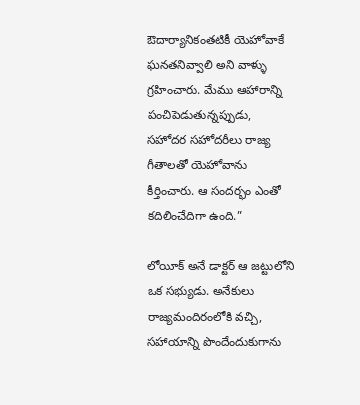ఔదార్యానికంతటికీ యెహోవాకే ఘనతనివ్వాలి అని వాళ్ళు గ్రహించారు. మేము ఆహారాన్ని పంచిపెడుతున్నప్పుడు, సహోదర సహోదరీలు రాజ్య గీతాలతో యెహోవాను కీర్తించారు. ఆ సందర్భం ఎంతో కదిలించేదిగా ఉంది.”

లోయీక్‌ అనే డాక్టర్‌ ఆ జట్టులోని ఒక సభ్యుడు. అనేకులు రాజ్యమందిరంలోకి వచ్చి, సహాయాన్ని పొందేందుకుగాను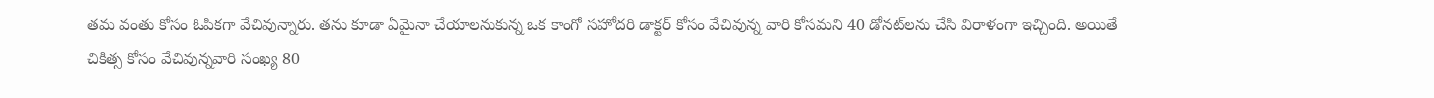తమ వంతు కోసం ఓపికగా వేచివున్నారు. తను కూడా ఏమైనా చేయాలనుకున్న ఒక కాంగో సహోదరి డాక్టర్‌ కోసం వేచివున్న వారి కోసమని 40 డోనట్‌లను చేసి విరాళంగా ఇచ్చింది. అయితే చికిత్స కోసం వేచివున్నవారి సంఖ్య 80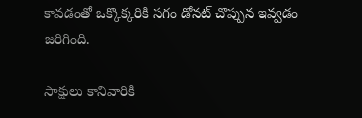కావడంతో ఒక్కొక్కరికి సగం డోనట్‌ చొప్పున ఇవ్వడం జరిగింది.

సాక్షులు కానివారికి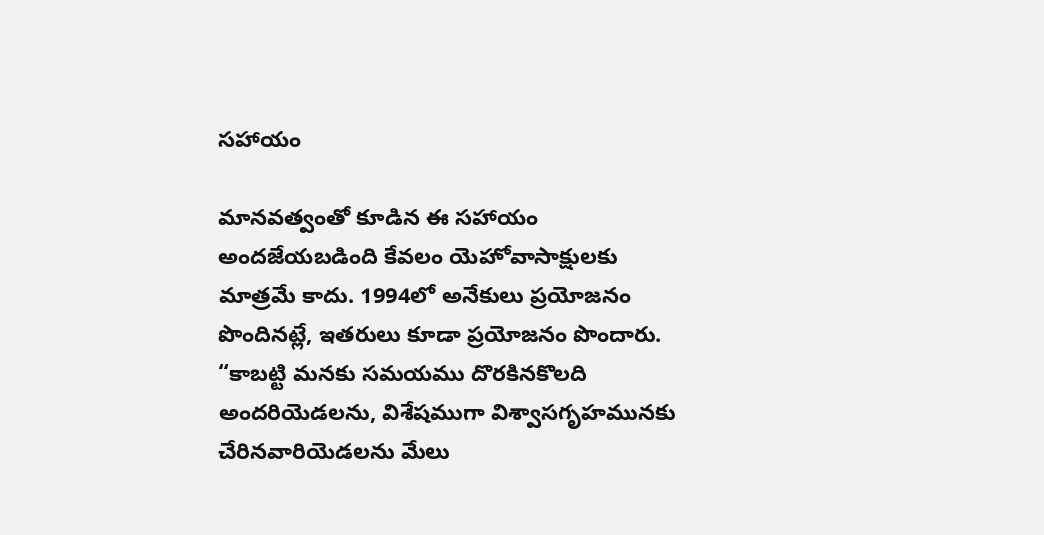సహాయం

మానవత్వంతో కూడిన ఈ సహాయం అందజేయబడింది కేవలం యెహోవాసాక్షులకు మాత్రమే కాదు. 1994లో అనేకులు ప్రయోజనం పొందినట్లే, ఇతరులు కూడా ప్రయోజనం పొందారు. “కాబట్టి మనకు సమయము దొరకినకొలది అందరియెడలను, విశేషముగా విశ్వాసగృహమునకు చేరినవారియెడలను మేలు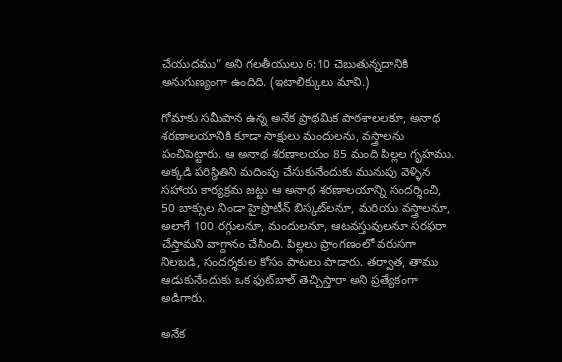చేయుదము” అని గలతీయులు 6:10 చెబుతున్నదానికి అనుగుణ్యంగా ఉందిది. (ఇటాలిక్కులు మావి.)

గోమాకు సమీపాన ఉన్న అనేక ప్రాథమిక పాఠశాలలకూ, అనాథ శరణాలయానికి కూడా సాక్షులు మందులను, వస్త్రాలను పంచిపెట్టారు. ఆ అనాథ శరణాలయం 85 మంది పిల్లల గృహము. అక్కడి పరిస్థితిని మదింపు చేసుకునేందుకు మునుపు వెళ్ళిన సహాయ కార్యక్రమ జట్టు ఆ అనాథ శరణాలయాన్ని సందర్శించి, 50 బాక్సుల నిండా హైప్రొటీన్‌ బిస్కట్‌లనూ, మరియు వస్త్రాలనూ, అలాగే 100 రగ్గులనూ, మందులనూ, ఆటవస్తువులనూ సరఫరా చేస్తామని వాగ్దానం చేసింది. పిల్లలు ప్రాంగణంలో వరుసగా నిలబడి, సందర్శకుల కోసం పాటలు పాడారు. తర్వాత, తాము ఆడుకునేందుకు ఒక ఫుట్‌బాల్‌ తెచ్చిస్తారా అని ప్రత్యేకంగా అడిగారు.

అనేక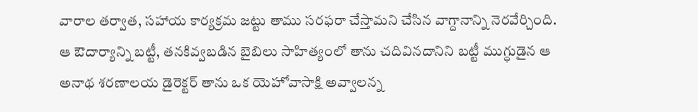వారాల తర్వాత, సహాయ కార్యక్రమ జట్టు తాము సరఫరా చేస్తామని చేసిన వాగ్దానాన్ని నెరవేర్చింది. ఆ ఔదార్యాన్ని బట్టీ, తనకివ్వబడిన బైబిలు సాహిత్యంలో తాను చదివినదానిని బట్టీ ముగ్ధుడైన ఆ అనాథ శరణాలయ డైరెక్టర్‌ తాను ఒక యెహోవాసాక్షి అవ్వాలన్న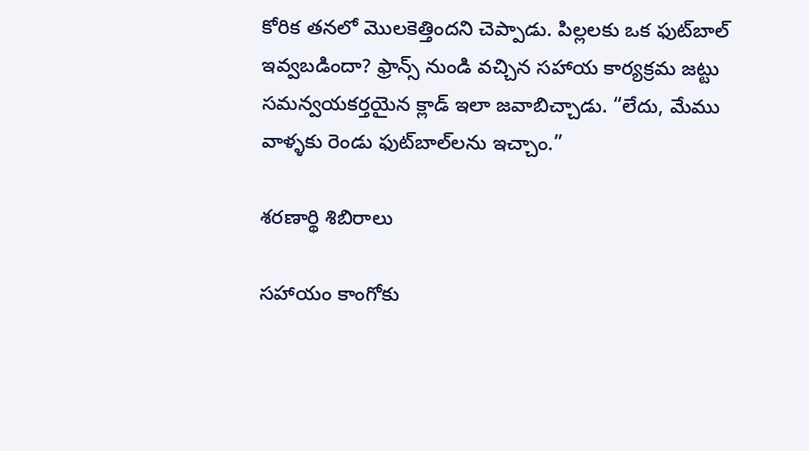కోరిక తనలో మొలకెత్తిందని చెప్పాడు. పిల్లలకు ఒక ఫుట్‌బాల్‌ ఇవ్వబడిందా? ఫ్రాన్స్‌ నుండి వచ్చిన సహాయ కార్యక్రమ జట్టు సమన్వయకర్తయైన క్లాడ్‌ ఇలా జవాబిచ్చాడు. “లేదు, మేము వాళ్ళకు రెండు ఫుట్‌బాల్‌లను ఇచ్చాం.”

శరణార్థి శిబిరాలు

సహాయం కాంగోకు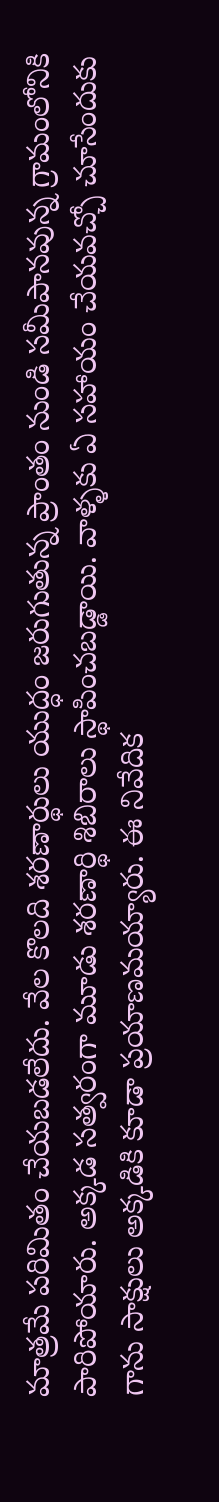మాత్రమే పరిమితం చేయబడలేదు. వేల కొలది శరణార్థులు యుద్ధం జరుగుతున్న ప్రాంతం నుండి సమీపానవున్న గ్రామంలోనికి పారిపోయారు. అక్కడ సత్వరంగా మూడు శరణార్థి శిబిరాలు స్థాపించబడ్డాయి. వాళ్ళకు ఏ సహాయం చేయవచ్చో చూసేందుకు గాను సాక్షులు అక్కడికి కూడా ప్రయాణమయ్యారు. ఈ నివేదిక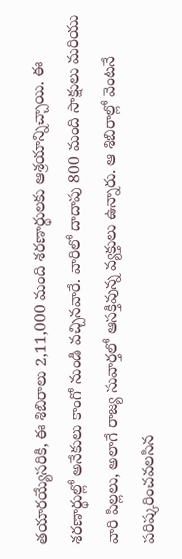తయారయ్యేసరికి, ఈ శిబిరాలు 2,11,000 మంది శరణార్థులకు ఆశ్రయాన్నిచ్చాయి. ఈ శరణార్థుల్లో అనేకులు కాంగో నుండి వచ్చినవారే. వారిలో దాదాపు 800 మంది సాక్షులు మరియు వారి పిల్లలు, అలాగే రాజ్య సువార్తలో ఆసక్తివున్న వ్యక్తులు ఉన్నారు. ఆ శిబిరాల్లో వెంటనే పరిష్కరించవలసిన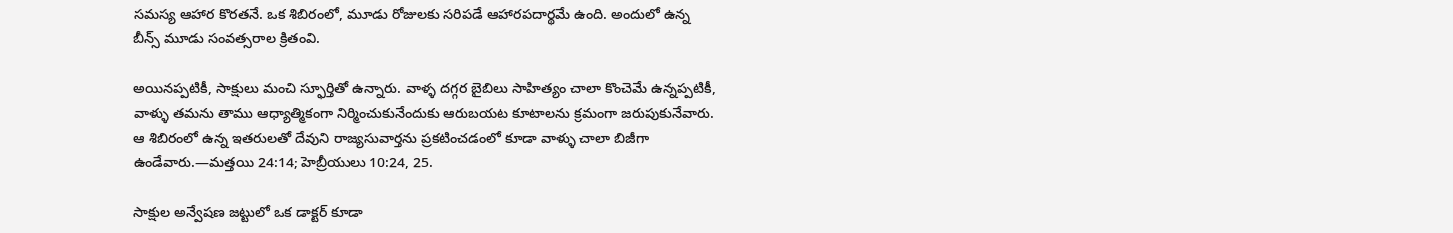సమస్య ఆహార కొరతనే. ఒక శిబిరంలో, మూడు రోజులకు సరిపడే ఆహారపదార్థమే ఉంది. అందులో ఉన్న బీన్స్‌ మూడు సంవత్సరాల క్రితంవి.

అయినప్పటికీ, సాక్షులు మంచి స్ఫూర్తితో ఉన్నారు. వాళ్ళ దగ్గర బైబిలు సాహిత్యం చాలా కొంచెమే ఉన్నప్పటికీ, వాళ్ళు తమను తాము ఆధ్యాత్మికంగా నిర్మించుకునేందుకు ఆరుబయట కూటాలను క్రమంగా జరుపుకునేవారు. ఆ శిబిరంలో ఉన్న ఇతరులతో దేవుని రాజ్యసువార్తను ప్రకటించడంలో కూడా వాళ్ళు చాలా బిజీగా ఉండేవారు.—మత్తయి 24:14; హెబ్రీయులు 10:24, 25.

సాక్షుల అన్వేషణ జట్టులో ఒక డాక్టర్‌ కూడా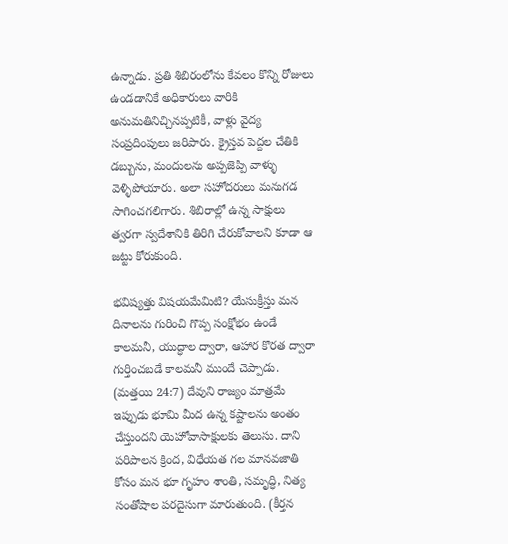ఉన్నాడు. ప్రతి శిబిరంలోను కేవలం కొన్ని రోజులు ఉండడానికే అధికారులు వారికి అనుమతినిచ్చినప్పటికీ, వాళ్లు వైద్య సంప్రదింపులు జరిపారు. క్రైస్తవ పెద్దల చేతికి డబ్బును, మందులను అప్పజెప్పి వాళ్ళు వెళ్ళిపోయారు. అలా సహోదరులు మనుగడ సాగించగలిగారు. శిబిరాల్లో ఉన్న సాక్షులు త్వరగా స్వదేశానికి తిరిగి చేరుకోవాలని కూడా ఆ జట్టు కోరుకుంది.

భవిష్యత్తు విషయమేమిటి? యేసుక్రీస్తు మన దినాలను గురించి గొప్ప సంక్షోభం ఉండే కాలమనీ, యుద్ధాల ద్వారా, ఆహార కొరత ద్వారా గుర్తించబడే కాలమనీ ముందే చెప్పాడు. (మత్తయి 24:7) దేవుని రాజ్యం మాత్రమే ఇప్పుడు భూమి మీద ఉన్న కష్టాలను అంతం చేస్తుందని యెహోవాసాక్షులకు తెలుసు. దాని పరిపాలన క్రింద, విధేయత గల మానవజాతి కోసం మన భూ గృహం శాంతి, సమృద్ధి, నిత్య సంతోషాల పరదైసుగా మారుతుంది. (కీర్తన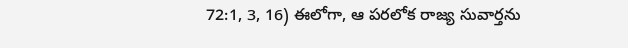72:1, 3, 16) ఈలోగా, ఆ పరలోక రాజ్య సువార్తను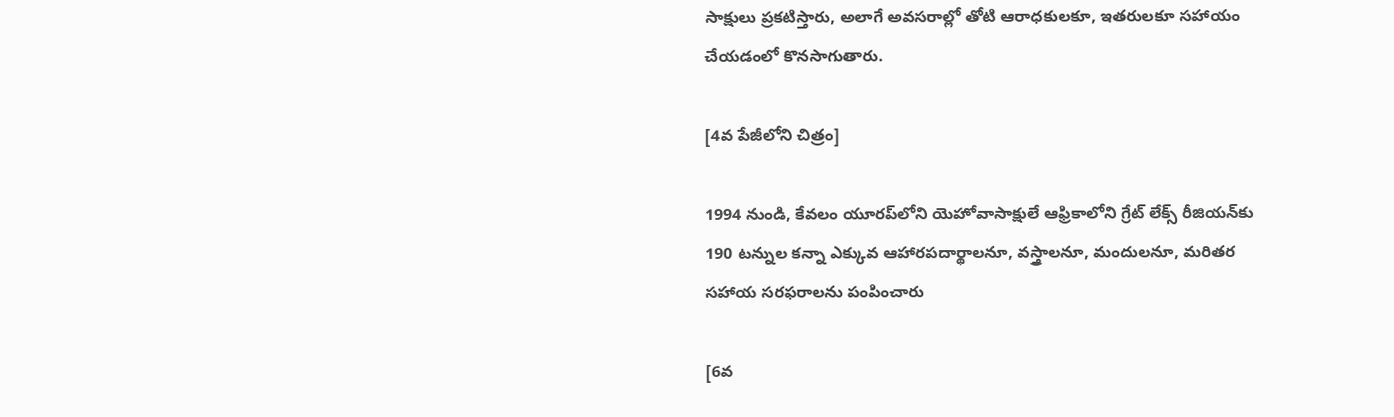సాక్షులు ప్రకటిస్తారు, అలాగే అవసరాల్లో తోటి ఆరాధకులకూ, ఇతరులకూ సహాయం చేయడంలో కొనసాగుతారు.

[4వ పేజీలోని చిత్రం]

1994 నుండి, కేవలం యూరప్‌లోని యెహోవాసాక్షులే ఆఫ్రికాలోని గ్రేట్‌ లేక్స్‌ రీజియన్‌కు 190 టన్నుల కన్నా ఎక్కువ ఆహారపదార్థాలనూ, వస్త్రాలనూ, మందులనూ, మరితర సహాయ సరఫరాలను పంపించారు

[6వ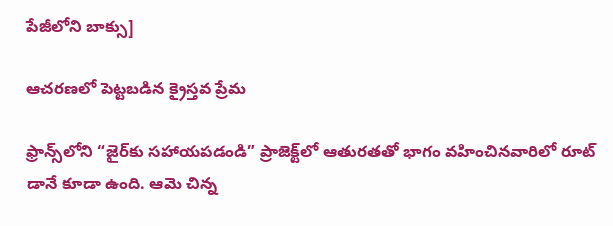పేజీలోని బాక్సు]

ఆచరణలో పెట్టబడిన క్రైస్తవ ప్రేమ

ఫ్రాన్స్‌లోని “జైర్‌కు సహాయపడండి” ప్రాజెక్ట్‌లో ఆతురతతో భాగం వహించినవారిలో రూట్‌ డానే కూడా ఉంది. ఆమె చిన్న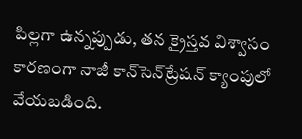పిల్లగా ఉన్నప్పుడు, తన క్రైస్తవ విశ్వాసం కారణంగా నాజీ కాన్‌సెన్‌ట్రేషన్‌ క్యాంపులో వేయబడింది.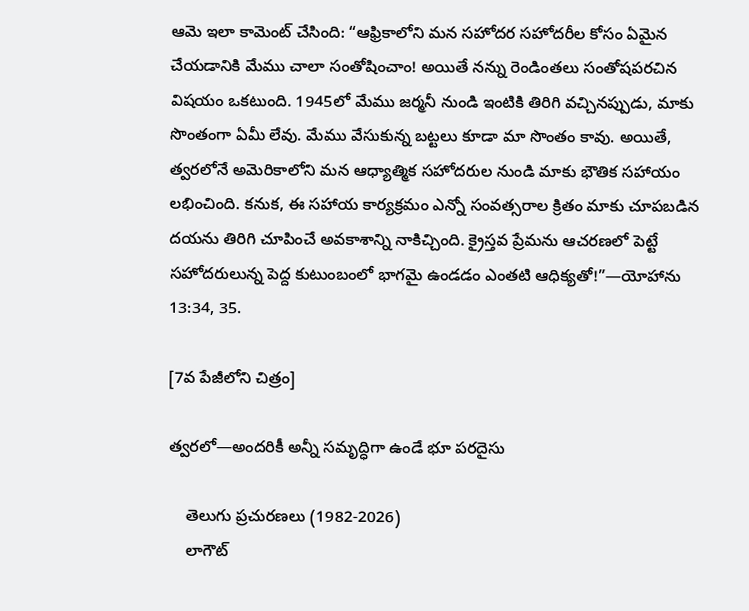ఆమె ఇలా కామెంట్‌ చేసింది: “ఆఫ్రికాలోని మన సహోదర సహోదరీల కోసం ఏమైన చేయడానికి మేము చాలా సంతోషించాం! అయితే నన్ను రెండింతలు సంతోషపరచిన విషయం ఒకటుంది. 1945లో మేము జర్మనీ నుండి ఇంటికి తిరిగి వచ్చినప్పుడు, మాకు సొంతంగా ఏమీ లేవు. మేము వేసుకున్న బట్టలు కూడా మా సొంతం కావు. అయితే, త్వరలోనే అమెరికాలోని మన ఆధ్యాత్మిక సహోదరుల నుండి మాకు భౌతిక సహాయం లభించింది. కనుక, ఈ సహాయ కార్యక్రమం ఎన్నో సంవత్సరాల క్రితం మాకు చూపబడిన దయను తిరిగి చూపించే అవకాశాన్ని నాకిచ్చింది. క్రైస్తవ ప్రేమను ఆచరణలో పెట్టే సహోదరులున్న పెద్ద కుటుంబంలో భాగమై ఉండడం ఎంతటి ఆధిక్యతో!”—యోహాను 13:34, 35.

[7వ పేజీలోని చిత్రం]

త్వరలో—అందరికీ అన్నీ సమృద్ధిగా ఉండే భూ పరదైసు

    తెలుగు ప్రచురణలు (1982-2026)
    లాగౌట్‌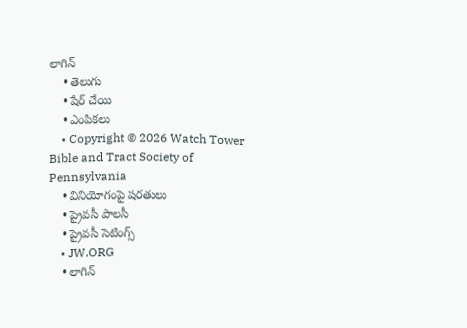లాగిన్‌
    • తెలుగు
    • షేర్ చేయి
    • ఎంపికలు
    • Copyright © 2026 Watch Tower Bible and Tract Society of Pennsylvania
    • వినియోగంపై షరతులు
    • ప్రైవసీ పాలసీ
    • ప్రైవసీ సెటింగ్స్‌
    • JW.ORG
    • లాగిన్‌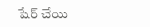షేర్‌ చేయి